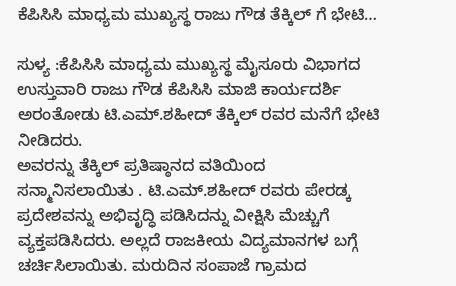ಕೆಪಿಸಿಸಿ ಮಾಧ್ಯಮ ಮುಖ್ಯಸ್ಥ ರಾಜು ಗೌಡ ತೆಕ್ಕಿಲ್ ಗೆ ಭೇಟಿ…

ಸುಳ್ಯ :ಕೆಪಿಸಿಸಿ ಮಾಧ್ಯಮ ಮುಖ್ಯಸ್ಥ ಮೈಸೂರು ವಿಭಾಗದ ಉಸ್ತುವಾರಿ ರಾಜು ಗೌಡ ಕೆಪಿಸಿಸಿ ಮಾಜಿ ಕಾರ್ಯದರ್ಶಿ ಅರಂತೋಡು ಟಿ.ಎಮ್.ಶಹೀದ್ ತೆಕ್ಕಿಲ್ ರವರ ಮನೆಗೆ ಭೇಟಿ ನೀಡಿದರು.
ಅವರನ್ನು ತೆಕ್ಕಿಲ್ ಪ್ರತಿಷ್ಠಾನದ ವತಿಯಿಂದ ಸನ್ಮಾನಿಸಲಾಯಿತು . ಟಿ.ಎಮ್.ಶಹೀದ್ ರವರು ಪೇರಡ್ಕ ಪ್ರದೇಶವನ್ನು ಅಭಿವೃದ್ಧಿ ಪಡಿಸಿದನ್ನು ವೀಕ್ಷಿಸಿ ಮೆಚ್ಚುಗೆ ವ್ಯಕ್ತಪಡಿಸಿದರು. ಅಲ್ಲದೆ ರಾಜಕೀಯ ವಿದ್ಯಮಾನಗಳ ಬಗ್ಗೆ ಚರ್ಚಿಸಿಲಾಯಿತು. ಮರುದಿನ ಸಂಪಾಜೆ ಗ್ರಾಮದ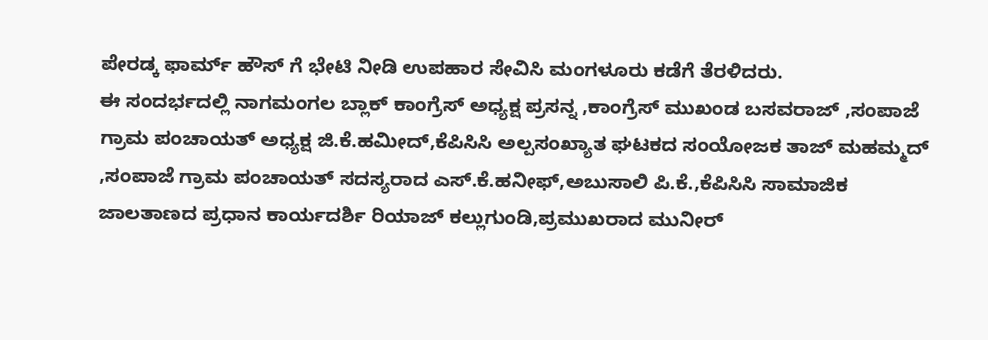ಪೇರಡ್ಕ ಫಾರ್ಮ್ ಹೌಸ್ ಗೆ ಭೇಟಿ ನೀಡಿ ಉಪಹಾರ ಸೇವಿಸಿ ಮಂಗಳೂರು ಕಡೆಗೆ ತೆರಳಿದರು.
ಈ ಸಂದರ್ಭದಲ್ಲಿ ನಾಗಮಂಗಲ ಬ್ಲಾಕ್ ಕಾಂಗ್ರೆಸ್ ಅಧ್ಯಕ್ಷ ಪ್ರಸನ್ನ ,ಕಾಂಗ್ರೆಸ್ ಮುಖಂಡ ಬಸವರಾಜ್ ,ಸಂಪಾಜೆ ಗ್ರಾಮ ಪಂಚಾಯತ್ ಅಧ್ಯಕ್ಷ ಜಿ.ಕೆ.ಹಮೀದ್,ಕೆಪಿಸಿಸಿ ಅಲ್ಪಸಂಖ್ಯಾತ ಘಟಕದ ಸಂಯೋಜಕ ತಾಜ್ ಮಹಮ್ಮದ್ ,ಸಂಪಾಜೆ ಗ್ರಾಮ ಪಂಚಾಯತ್ ಸದಸ್ಯರಾದ ಎಸ್.ಕೆ.ಹನೀಫ್,ಅಬುಸಾಲಿ ಪಿ.ಕೆ.,ಕೆಪಿಸಿಸಿ ಸಾಮಾಜಿಕ ಜಾಲತಾಣದ ಪ್ರಧಾನ ಕಾರ್ಯದರ್ಶಿ ರಿಯಾಜ್ ಕಲ್ಲುಗುಂಡಿ,ಪ್ರಮುಖರಾದ ಮುನೀರ್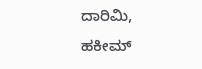ದಾರಿಮಿ, ಹಕೀಮ್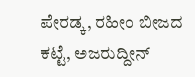ಪೇರಡ್ಕ, ರಹೀಂ ಬೀಜದ ಕಟ್ಟೆ, ಅಜರುದ್ದೀನ್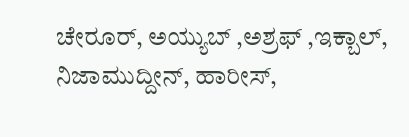ಚೇರೂರ್, ಅಯ್ಯುಬ್ ,ಅಶ್ರಫ್ ,ಇಕ್ಬಾಲ್, ನಿಜಾಮುದ್ದೀನ್, ಹಾರೀಸ್,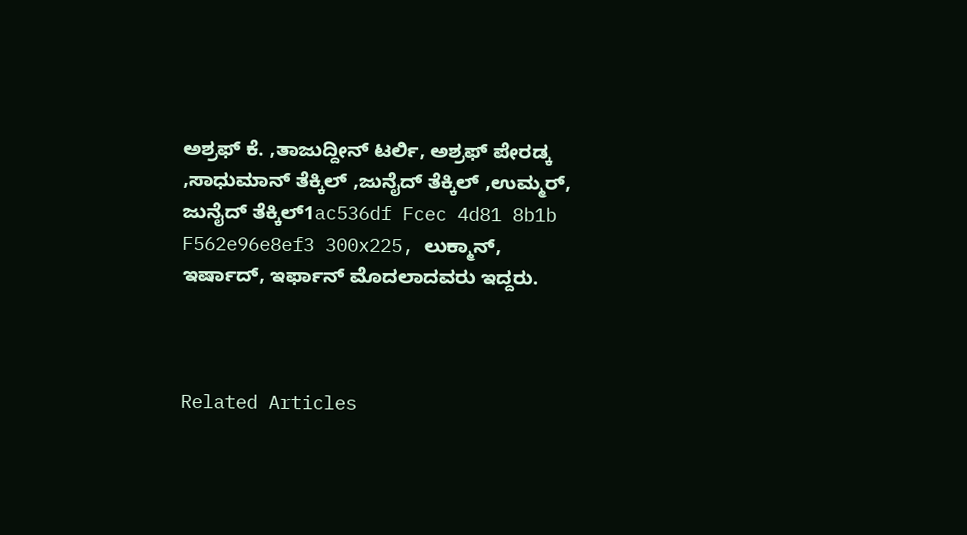ಅಶ್ರಫ್ ಕೆ. ,ತಾಜುದ್ದೀನ್ ಟರ್ಲಿ, ಅಶ್ರಫ್ ಪೇರಡ್ಕ ,ಸಾಧುಮಾನ್ ತೆಕ್ಕಿಲ್ ,ಜುನೈದ್ ತೆಕ್ಕಿಲ್ ,ಉಮ್ಮರ್, ಜುನೈದ್ ತೆಕ್ಕಿಲ್1ac536df Fcec 4d81 8b1b F562e96e8ef3 300x225, ಲುಕ್ಮಾನ್, ಇರ್ಷಾದ್, ಇರ್ಫಾನ್ ಮೊದಲಾದವರು ಇದ್ದರು.



Related Articles